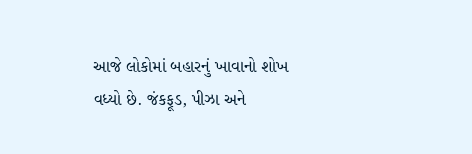આજે લોકોમાં બહારનું ખાવાનો શોખ વધ્યો છે. જંકફૂડ, પીઝા અને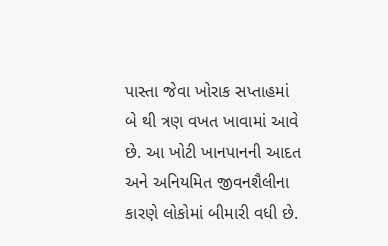પાસ્તા જેવા ખોરાક સપ્તાહમાં બે થી ત્રણ વખત ખાવામાં આવે છે. આ ખોટી ખાનપાનની આદત અને અનિયમિત જીવનશૈલીના કારણે લોકોમાં બીમારી વધી છે.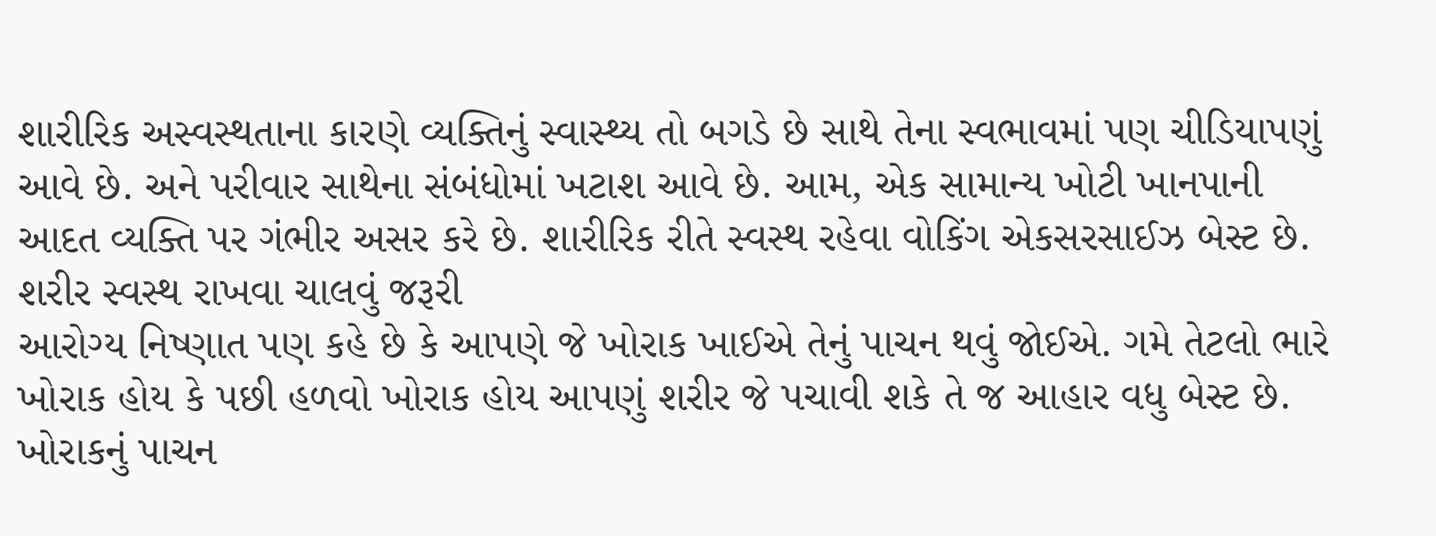શારીરિક અસ્વસ્થતાના કારણે વ્યક્તિનું સ્વાસ્થ્ય તો બગડે છે સાથે તેના સ્વભાવમાં પણ ચીડિયાપણું આવે છે. અને પરીવાર સાથેના સંબંધોમાં ખટાશ આવે છે. આમ, એક સામાન્ય ખોટી ખાનપાની આદત વ્યક્તિ પર ગંભીર અસર કરે છે. શારીરિક રીતે સ્વસ્થ રહેવા વોકિંગ એકસરસાઈઝ બેસ્ટ છે.
શરીર સ્વસ્થ રાખવા ચાલવું જરૂરી
આરોગ્ય નિષ્ણાત પણ કહે છે કે આપણે જે ખોરાક ખાઈએ તેનું પાચન થવું જોઈએ. ગમે તેટલો ભારે ખોરાક હોય કે પછી હળવો ખોરાક હોય આપણું શરીર જે પચાવી શકે તે જ આહાર વધુ બેસ્ટ છે. ખોરાકનું પાચન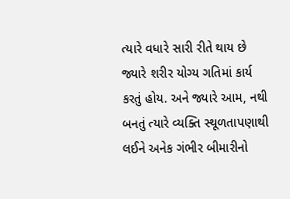ત્યારે વધારે સારી રીતે થાય છે જ્યારે શરીર યોગ્ય ગતિમાં કાર્ય કરતું હોય. અને જ્યારે આમ, નથી બનતું ત્યારે વ્યક્તિ સ્થૂળતાપણાથી લઈને અનેક ગંભીર બીમારીનો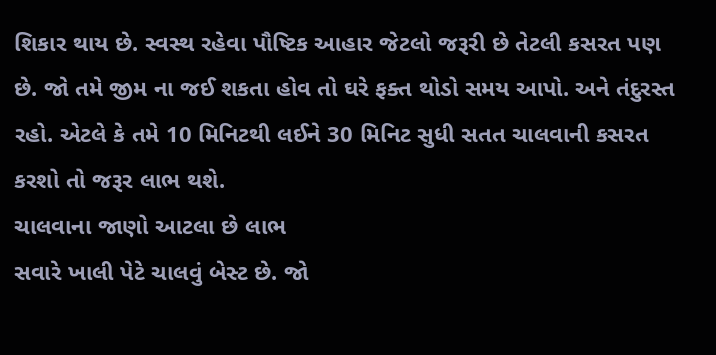શિકાર થાય છે. સ્વસ્થ રહેવા પૌષ્ટિક આહાર જેટલો જરૂરી છે તેટલી કસરત પણ છે. જો તમે જીમ ના જઈ શકતા હોવ તો ઘરે ફક્ત થોડો સમય આપો. અને તંદુરસ્ત રહો. એટલે કે તમે 10 મિનિટથી લઈને 30 મિનિટ સુધી સતત ચાલવાની કસરત કરશો તો જરૂર લાભ થશે.
ચાલવાના જાણો આટલા છે લાભ
સવારે ખાલી પેટે ચાલવું બેસ્ટ છે. જો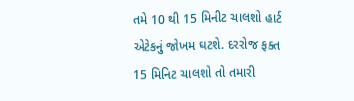તમે 10 થી 15 મિનીટ ચાલશો હાર્ટ એટેકનું જોખમ ઘટશે. દરરોજ ફક્ત 15 મિનિટ ચાલશો તો તમારી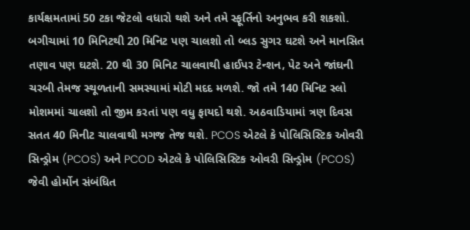કાર્યક્ષમતામાં 50 ટકા જેટલો વધારો થશે અને તમે સ્ફૂર્તિનો અનુભવ કરી શકશો. બગીચામાં 10 મિનિટથી 20 મિનિટ પણ ચાલશો તો બ્લડ સુગર ઘટશે અને માનસિત તણાવ પણ ઘટશે. 20 થી 30 મિનિટ ચાલવાથી હાઈપર ટેન્શન, પેટ અને જાંઘની ચરબી તેમજ સ્થૂળતાની સમસ્યામાં મોટી મદદ મળશે. જો તમે 140 મિનિટ સ્લો મોશમમાં ચાલશો તો જીમ કરતાં પણ વધુ ફાયદો થશે. અઠવાડિયામાં ત્રણ દિવસ સતત 40 મિનીટ ચાલવાથી મગજ તેજ થશે. PCOS એટલે કે પોલિસિસ્ટિક ઓવરી સિન્ડ્રોમ (PCOS) અને PCOD એટલે કે પોલિસિસ્ટિક ઓવરી સિન્ડ્રોમ (PCOS) જેવી હોર્મોન સંબંધિત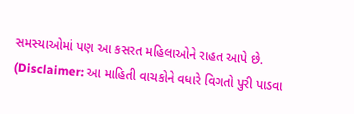સમસ્યાઓમાં પણ આ કસરત મહિલાઓને રાહત આપે છે.
(Disclaimer: આ માહિતી વાચકોને વધારે વિગતો પુરી પાડવા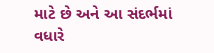માટે છે અને આ સંદર્ભમાં વધારે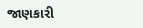જાણકારી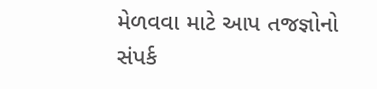મેળવવા માટે આપ તજજ્ઞોનો સંપર્ક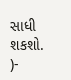સાધી શકશો. )-